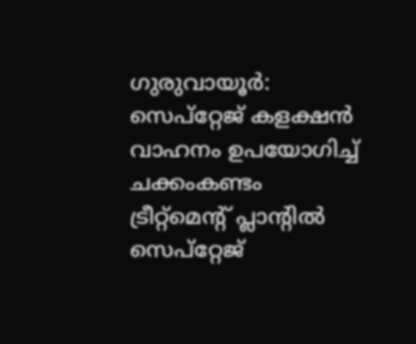ഗുരുവായൂർ: സെപ്റ്റേജ് കളക്ഷൻ വാഹനം ഉപയോഗിച്ച് ചക്കംകണ്ടം ട്രീറ്റ്മെന്റ് പ്ലാന്റിൽ സെപ്റ്റേജ്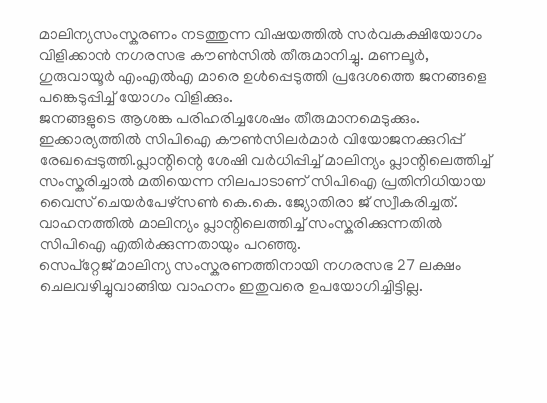മാലിന്യസംസ്കരണം നടത്തുന്ന വിഷയത്തിൽ സർവകക്ഷിയോഗം വിളിക്കാൻ നഗരസഭ കൗൺസിൽ തീരുമാനിച്ചു. മണലൂർ, ഗുരുവായൂർ എംഎൽഎ മാരെ ഉൾപ്പെടുത്തി പ്രദേശത്തെ ജനങ്ങളെ പങ്കെടുപ്പിച്ച് യോഗം വിളിക്കും.
ജനങ്ങളുടെ ആശങ്ക പരിഹരിച്ചശേഷം തീരുമാനമെടുക്കും. ഇക്കാര്യത്തിൽ സിപിഐ കൗൺസിലർമാർ വിയോജനക്കുറിപ്പ് രേഖപ്പെടുത്തി.പ്ലാന്റിന്റെ ശേഷി വർധിപ്പിച്ച് മാലിന്യം പ്ലാന്റിലെത്തിച്ച് സംസ്കരിച്ചാൽ മതിയെന്ന നിലപാടാണ് സിപിഐ പ്രതിനിധിയായ വൈസ് ചെയർപേഴ്സൺ കെ.കെ. ജ്യോതിരാ ജ് സ്വീകരിച്ചത്. വാഹനത്തിൽ മാലിന്യം പ്ലാന്റിലെത്തിച്ച് സംസ്കരിക്കുന്നതിൽ സിപിഐ എതിർക്കുന്നതായും പറഞ്ഞു.
സെപ്റ്റേജ് മാലിന്യ സംസ്കരണത്തിനായി നഗരസഭ 27 ലക്ഷം ചെലവഴിച്ചുവാങ്ങിയ വാഹനം ഇതുവരെ ഉപയോഗിച്ചിട്ടില്ല.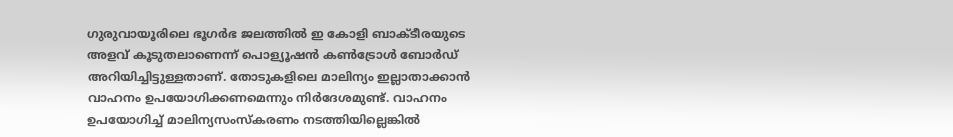ഗുരുവായൂരിലെ ഭൂഗർഭ ജലത്തിൽ ഇ കോളി ബാക്ടീരയുടെ അളവ് കൂടുതലാണെന്ന് പൊള്യൂഷൻ കൺട്രോൾ ബോർഡ് അറിയിച്ചിട്ടുള്ളതാണ്. തോടുകളിലെ മാലിന്യം ഇല്ലാതാക്കാൻ വാഹനം ഉപയോഗിക്കണമെന്നും നിർദേശമുണ്ട്. വാഹനം ഉപയോഗിച്ച് മാലിന്യസംസ്കരണം നടത്തിയില്ലെങ്കിൽ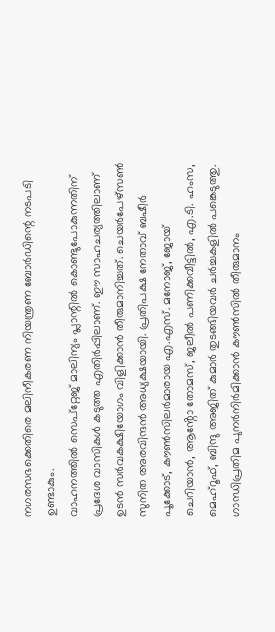നഗരസഭക്കെതിരെ മലിനീകരണ നിയന്ത്രണ ബോർഡിന്റെ നടപടി ഉണ്ടാകും.
വാഹനത്തിൽ സെപ്റ്റേജ് മാലിന്യം പ്ലാന്റിൽ കൊണ്ടുപോകുന്നതിന് പ്രദേശ വാസികൾ കടുത്ത എതിർപ്പിലാണ്. ഈ സാഹചര്യത്തിലാണ് ഉടൻ സർവകക്ഷിയോഗം വിളിക്കാൻ തീരുമാനിച്ചത്. ചെയർപേഴ്സൺ സുനിത അരവിന്ദൻ അധ്യക്ഷയായി. പ്രതിപക്ഷ നേതാവ് ബഷീർ പൂക്കോട്, കൗൺസിലർമാരായ എ.എസ്. മനോജ്, ജോയ് ചെറിയാൻ, ആൻ്റോ തോമസ്, ജലീൽ പണിക്കവീട്ടിൽ, എ.ടി. ഹംസ, മെഹ്റൂഫ്, ബിന്ദു അജിത് കുമാർ തുടങ്ങിയവർ ചർച്ചകളിൽ പങ്കെടുത്തു.
ഗാന്ധിപ്രതിമ പുനർനിർമിക്കാൻ കൗൺസിൽ തീരുമാനം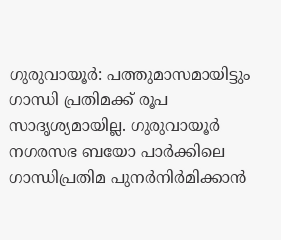ഗുരുവായൂർ: പത്തുമാസമായിട്ടും ഗാന്ധി പ്രതിമക്ക് രൂപ സാദൃശ്യമായില്ല. ഗുരുവായൂർ നഗരസഭ ബയോ പാർക്കിലെ ഗാന്ധിപ്രതിമ പുനർനിർമിക്കാൻ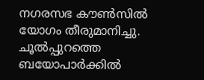നഗരസഭ കൗൺസിൽ യോഗം തീരുമാനിച്ചു. ചൂൽപ്പുറത്തെ ബയോപാർക്കിൽ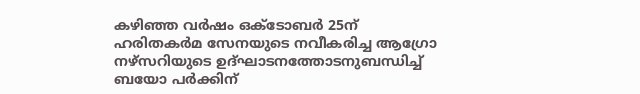കഴിഞ്ഞ വർഷം ഒക്ടോബർ 25ന് ഹരിതകർമ സേനയുടെ നവീകരിച്ച ആഗ്രോ നഴ്സറിയുടെ ഉദ്ഘാടനത്തോടനുബന്ധിച്ച് ബയോ പർക്കിന്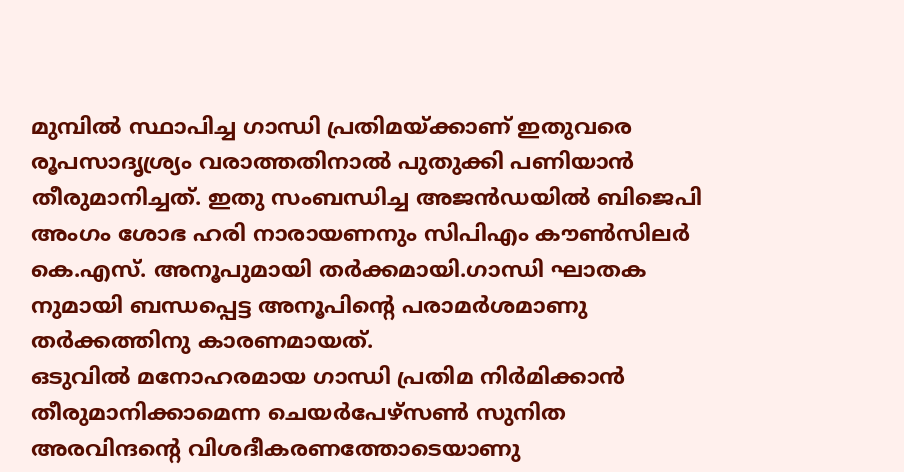മുമ്പിൽ സ്ഥാപിച്ച ഗാന്ധി പ്രതിമയ്ക്കാണ് ഇതുവരെ രൂപസാദൃശ്ര്യം വരാത്തതിനാൽ പുതുക്കി പണിയാൻ തീരുമാനിച്ചത്. ഇതു സംബന്ധിച്ച അജൻഡയിൽ ബിജെപി അംഗം ശോഭ ഹരി നാരായണനും സിപിഎം കൗൺസിലർ കെ.എസ്. അനൂപുമായി തർക്കമായി.ഗാന്ധി ഘാതക നുമായി ബന്ധപ്പെട്ട അനൂപിന്റെ പരാമർശമാണു തർക്കത്തിനു കാരണമായത്.
ഒടുവിൽ മനോഹരമായ ഗാന്ധി പ്രതിമ നിർമിക്കാൻ തീരുമാനിക്കാമെന്ന ചെയർപേഴ്സൺ സുനിത അരവിന്ദന്റെ വിശദീകരണത്തോടെയാണു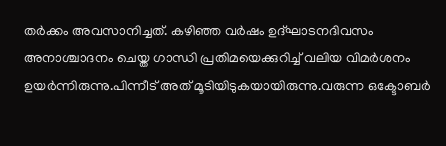തർക്കം അവസാനിച്ചത്. കഴിഞ്ഞ വർഷം ഉദ്ഘാടനദിവസം അനാശ്ചാദനം ചെയ്ത ഗാന്ധി പ്രതിമയെക്കുറിച്ച് വലിയ വിമർശനം ഉയർന്നിരുന്നു.പിന്നീട് അത് മൂടിയിടുകയായിരുന്നു.വരുന്ന ഒക്ടോബർ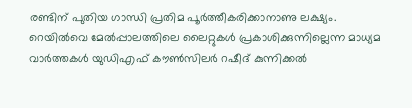രണ്ടിന് പുതിയ ഗാന്ധി പ്രതിമ പൂർത്തീകരിക്കാനാണു ലക്ഷ്യം.
റെയിൽവെ മേൽപ്പാലത്തിലെ ലൈറ്റുകൾ പ്രകാശിക്കുന്നില്ലെന്ന മാധ്യമ വാർത്തകൾ യുഡിഎഫ് കൗൺസിലർ റഷീദ് കുന്നിക്കൽ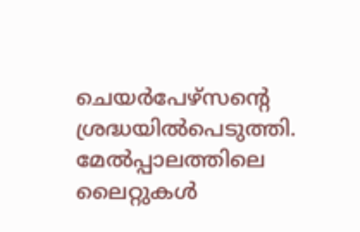ചെയർപേഴ്സന്റെ ശ്രദ്ധയിൽപെടുത്തി. മേൽപ്പാലത്തിലെ ലൈറ്റുകൾ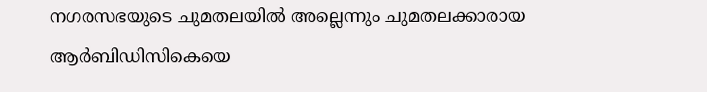നഗരസഭയുടെ ചുമതലയിൽ അല്ലെന്നും ചുമതലക്കാരായ ആർബിഡിസികെയെ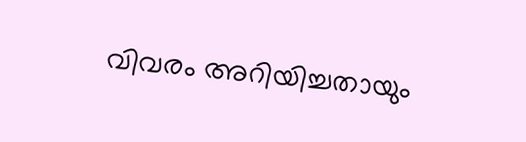വിവരം അറിയിച്ചതായും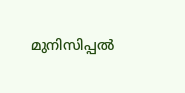മുനിസിപ്പൽ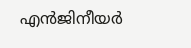എൻജിനീയർ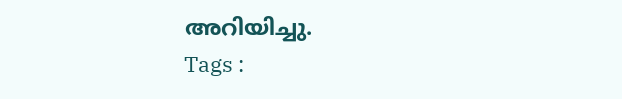അറിയിച്ചു.
Tags :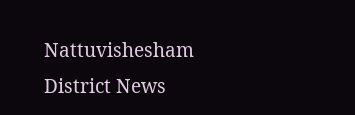Nattuvishesham District News